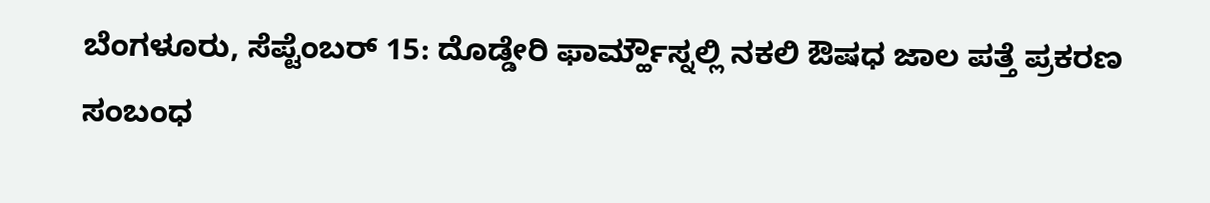ಬೆಂಗಳೂರು, ಸೆಪ್ಟೆಂಬರ್ 15: ದೊಡ್ಡೇರಿ ಫಾರ್ಮ್ಹೌಸ್ನಲ್ಲಿ ನಕಲಿ ಔಷಧ ಜಾಲ ಪತ್ತೆ ಪ್ರಕರಣ ಸಂಬಂಧ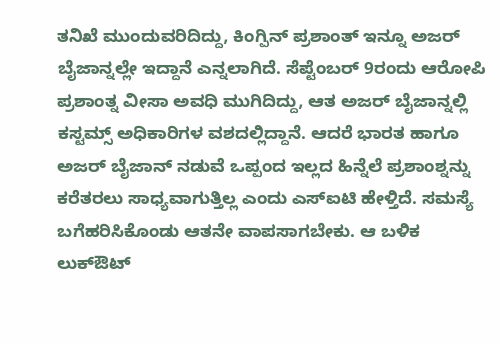ತನಿಖೆ ಮುಂದುವರಿದಿದ್ದು, ಕಿಂಗ್ಪಿನ್ ಪ್ರಶಾಂತ್ ಇನ್ನೂ ಅಜರ್ ಬೈಜಾನ್ನಲ್ಲೇ ಇದ್ದಾನೆ ಎನ್ನಲಾಗಿದೆ. ಸೆಪ್ಟೆಂಬರ್ 9ರಂದು ಆರೋಪಿ ಪ್ರಶಾಂತ್ನ ವೀಸಾ ಅವಧಿ ಮುಗಿದಿದ್ದು, ಆತ ಅಜರ್ ಬೈಜಾನ್ನಲ್ಲಿ ಕಸ್ಟಮ್ಸ್ ಅಧಿಕಾರಿಗಳ ವಶದಲ್ಲಿದ್ದಾನೆ. ಆದರೆ ಭಾರತ ಹಾಗೂ ಅಜರ್ ಬೈಜಾನ್ ನಡುವೆ ಒಪ್ಪಂದ ಇಲ್ಲದ ಹಿನ್ನೆಲೆ ಪ್ರಶಾಂಶ್ನನ್ನು ಕರೆತರಲು ಸಾಧ್ಯವಾಗುತ್ತಿಲ್ಲ ಎಂದು ಎಸ್ಐಟಿ ಹೇಳ್ತಿದೆ. ಸಮಸ್ಯೆ ಬಗೆಹರಿಸಿಕೊಂಡು ಆತನೇ ವಾಪಸಾಗಬೇಕು. ಆ ಬಳಿಕ ಲುಕ್ಔಟ್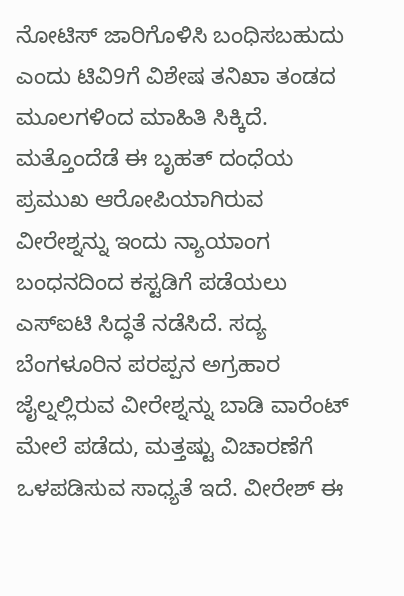ನೋಟಿಸ್ ಜಾರಿಗೊಳಿಸಿ ಬಂಧಿಸಬಹುದು ಎಂದು ಟಿವಿ9ಗೆ ವಿಶೇಷ ತನಿಖಾ ತಂಡದ ಮೂಲಗಳಿಂದ ಮಾಹಿತಿ ಸಿಕ್ಕಿದೆ.
ಮತ್ತೊಂದೆಡೆ ಈ ಬೃಹತ್ ದಂಧೆಯ ಪ್ರಮುಖ ಆರೋಪಿಯಾಗಿರುವ ವೀರೇಶ್ನನ್ನು ಇಂದು ನ್ಯಾಯಾಂಗ ಬಂಧನದಿಂದ ಕಸ್ಟಡಿಗೆ ಪಡೆಯಲು ಎಸ್ಐಟಿ ಸಿದ್ಧತೆ ನಡೆಸಿದೆ. ಸದ್ಯ ಬೆಂಗಳೂರಿನ ಪರಪ್ಪನ ಅಗ್ರಹಾರ ಜೈಲ್ನಲ್ಲಿರುವ ವೀರೇಶ್ನನ್ನು ಬಾಡಿ ವಾರೆಂಟ್ ಮೇಲೆ ಪಡೆದು, ಮತ್ತಷ್ಟು ವಿಚಾರಣೆಗೆ ಒಳಪಡಿಸುವ ಸಾಧ್ಯತೆ ಇದೆ. ವೀರೇಶ್ ಈ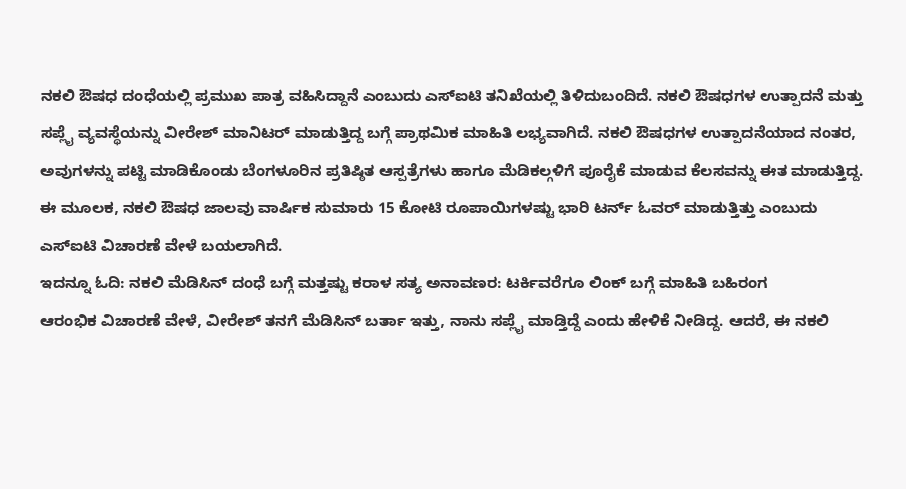ನಕಲಿ ಔಷಧ ದಂಧೆಯಲ್ಲಿ ಪ್ರಮುಖ ಪಾತ್ರ ವಹಿಸಿದ್ದಾನೆ ಎಂಬುದು ಎಸ್ಐಟಿ ತನಿಖೆಯಲ್ಲಿ ತಿಳಿದುಬಂದಿದೆ. ನಕಲಿ ಔಷಧಗಳ ಉತ್ಪಾದನೆ ಮತ್ತು ಸಪ್ಲೈ ವ್ಯವಸ್ಥೆಯನ್ನು ವೀರೇಶ್ ಮಾನಿಟರ್ ಮಾಡುತ್ತಿದ್ದ ಬಗ್ಗೆ ಪ್ರಾಥಮಿಕ ಮಾಹಿತಿ ಲಭ್ಯವಾಗಿದೆ. ನಕಲಿ ಔಷಧಗಳ ಉತ್ಪಾದನೆಯಾದ ನಂತರ, ಅವುಗಳನ್ನು ಪಟ್ಟಿ ಮಾಡಿಕೊಂಡು ಬೆಂಗಳೂರಿನ ಪ್ರತಿಷ್ಠಿತ ಆಸ್ಪತ್ರೆಗಳು ಹಾಗೂ ಮೆಡಿಕಲ್ಗಳಿಗೆ ಪೂರೈಕೆ ಮಾಡುವ ಕೆಲಸವನ್ನು ಈತ ಮಾಡುತ್ತಿದ್ದ. ಈ ಮೂಲಕ, ನಕಲಿ ಔಷಧ ಜಾಲವು ವಾರ್ಷಿಕ ಸುಮಾರು 15 ಕೋಟಿ ರೂಪಾಯಿಗಳಷ್ಟು ಭಾರಿ ಟರ್ನ್ ಓವರ್ ಮಾಡುತ್ತಿತ್ತು ಎಂಬುದು ಎಸ್ಐಟಿ ವಿಚಾರಣೆ ವೇಳೆ ಬಯಲಾಗಿದೆ.
ಇದನ್ನೂ ಓದಿ: ನಕಲಿ ಮೆಡಿಸಿನ್ ದಂಧೆ ಬಗ್ಗೆ ಮತ್ತಷ್ಟು ಕರಾಳ ಸತ್ಯ ಅನಾವಣರ: ಟರ್ಕಿವರೆಗೂ ಲಿಂಕ್ ಬಗ್ಗೆ ಮಾಹಿತಿ ಬಹಿರಂಗ
ಆರಂಭಿಕ ವಿಚಾರಣೆ ವೇಳೆ, ವೀರೇಶ್ ತನಗೆ ಮೆಡಿಸಿನ್ ಬರ್ತಾ ಇತ್ತು, ನಾನು ಸಪ್ಲೈ ಮಾಡ್ತಿದ್ದೆ ಎಂದು ಹೇಳಿಕೆ ನೀಡಿದ್ದ. ಆದರೆ, ಈ ನಕಲಿ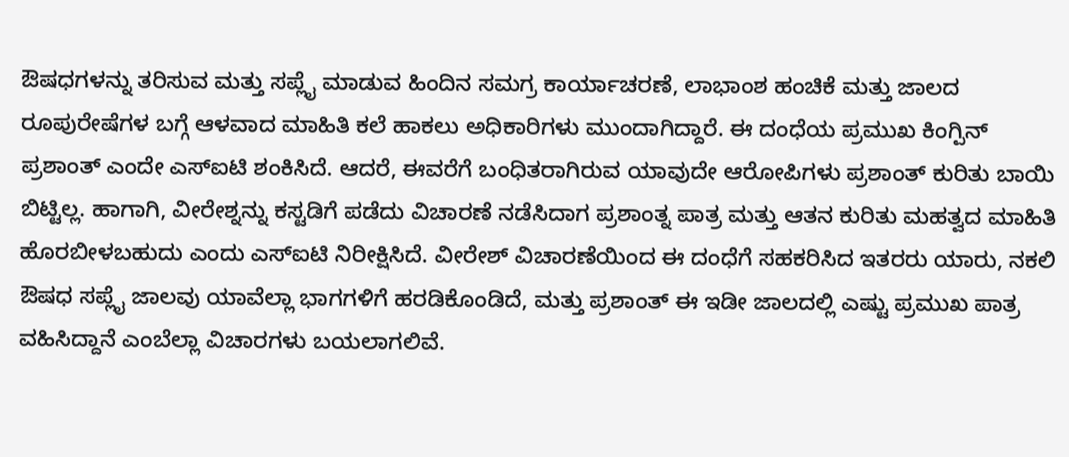ಔಷಧಗಳನ್ನು ತರಿಸುವ ಮತ್ತು ಸಪ್ಲೈ ಮಾಡುವ ಹಿಂದಿನ ಸಮಗ್ರ ಕಾರ್ಯಾಚರಣೆ, ಲಾಭಾಂಶ ಹಂಚಿಕೆ ಮತ್ತು ಜಾಲದ ರೂಪುರೇಷೆಗಳ ಬಗ್ಗೆ ಆಳವಾದ ಮಾಹಿತಿ ಕಲೆ ಹಾಕಲು ಅಧಿಕಾರಿಗಳು ಮುಂದಾಗಿದ್ದಾರೆ. ಈ ದಂಧೆಯ ಪ್ರಮುಖ ಕಿಂಗ್ಪಿನ್ ಪ್ರಶಾಂತ್ ಎಂದೇ ಎಸ್ಐಟಿ ಶಂಕಿಸಿದೆ. ಆದರೆ, ಈವರೆಗೆ ಬಂಧಿತರಾಗಿರುವ ಯಾವುದೇ ಆರೋಪಿಗಳು ಪ್ರಶಾಂತ್ ಕುರಿತು ಬಾಯಿ ಬಿಟ್ಟಿಲ್ಲ. ಹಾಗಾಗಿ, ವೀರೇಶ್ನನ್ನು ಕಸ್ಟಡಿಗೆ ಪಡೆದು ವಿಚಾರಣೆ ನಡೆಸಿದಾಗ ಪ್ರಶಾಂತ್ನ ಪಾತ್ರ ಮತ್ತು ಆತನ ಕುರಿತು ಮಹತ್ವದ ಮಾಹಿತಿ ಹೊರಬೀಳಬಹುದು ಎಂದು ಎಸ್ಐಟಿ ನಿರೀಕ್ಷಿಸಿದೆ. ವೀರೇಶ್ ವಿಚಾರಣೆಯಿಂದ ಈ ದಂಧೆಗೆ ಸಹಕರಿಸಿದ ಇತರರು ಯಾರು, ನಕಲಿ ಔಷಧ ಸಪ್ಲೈ ಜಾಲವು ಯಾವೆಲ್ಲಾ ಭಾಗಗಳಿಗೆ ಹರಡಿಕೊಂಡಿದೆ, ಮತ್ತು ಪ್ರಶಾಂತ್ ಈ ಇಡೀ ಜಾಲದಲ್ಲಿ ಎಷ್ಟು ಪ್ರಮುಖ ಪಾತ್ರ ವಹಿಸಿದ್ದಾನೆ ಎಂಬೆಲ್ಲಾ ವಿಚಾರಗಳು ಬಯಲಾಗಲಿವೆ.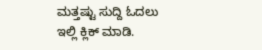ಮತ್ತಷ್ಟು ಸುದ್ದಿ ಓದಲು ಇಲ್ಲಿ ಕ್ಲಿಕ್ ಮಾಡಿ.